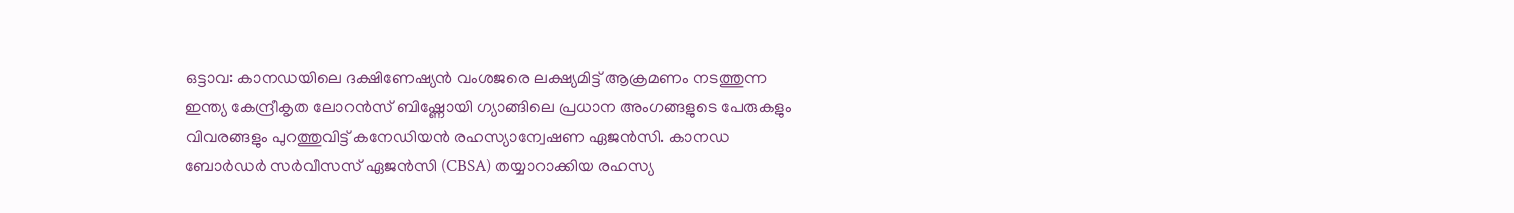ഒട്ടാവ: കാനഡയിലെ ദക്ഷിണേഷ്യൻ വംശജരെ ലക്ഷ്യമിട്ട് ആക്രമണം നടത്തുന്ന ഇന്ത്യ കേന്ദ്രീകൃത ലോറൻസ് ബിഷ്ണോയി ഗ്യാങ്ങിലെ പ്രധാന അംഗങ്ങളുടെ പേരുകളും വിവരങ്ങളും പുറത്തുവിട്ട് കനേഡിയൻ രഹസ്യാന്വേഷണ ഏജൻസി. കാനഡ ബോർഡർ സർവീസസ് ഏജൻസി (CBSA) തയ്യാറാക്കിയ രഹസ്യ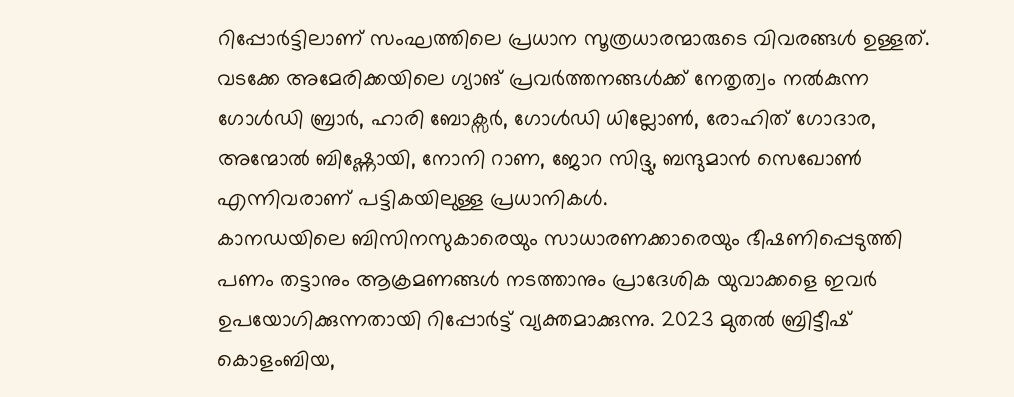റിപ്പോർട്ടിലാണ് സംഘത്തിലെ പ്രധാന സൂത്രധാരന്മാരുടെ വിവരങ്ങൾ ഉള്ളത്. വടക്കേ അമേരിക്കയിലെ ഗ്യാങ് പ്രവർത്തനങ്ങൾക്ക് നേതൃത്വം നൽകുന്ന ഗോൾഡി ബ്രാർ, ഹാരി ബോക്സർ, ഗോൾഡി ധില്ലോൺ, രോഹിത് ഗോദാര, അന്മോൽ ബിഷ്ണോയി, നോനി റാണ, ജോറ സിദ്ദു, ബന്ദുമാൻ സെഖോൺ എന്നിവരാണ് പട്ടികയിലുള്ള പ്രധാനികൾ.
കാനഡയിലെ ബിസിനസുകാരെയും സാധാരണക്കാരെയും ഭീഷണിപ്പെടുത്തി പണം തട്ടാനും ആക്രമണങ്ങൾ നടത്താനും പ്രാദേശിക യുവാക്കളെ ഇവർ ഉപയോഗിക്കുന്നതായി റിപ്പോർട്ട് വ്യക്തമാക്കുന്നു. 2023 മുതൽ ബ്രിട്ടീഷ് കൊളംബിയ,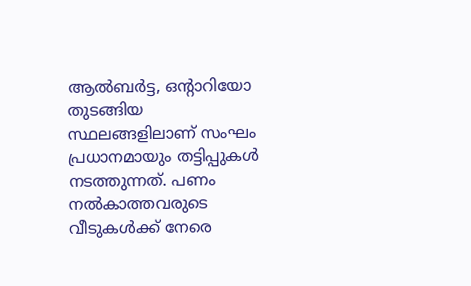ആൽബർട്ട, ഒന്റാറിയോ തുടങ്ങിയ സ്ഥലങ്ങളിലാണ് സംഘം പ്രധാനമായും തട്ടിപ്പുകൾ നടത്തുന്നത്. പണം നൽകാത്തവരുടെ വീടുകൾക്ക് നേരെ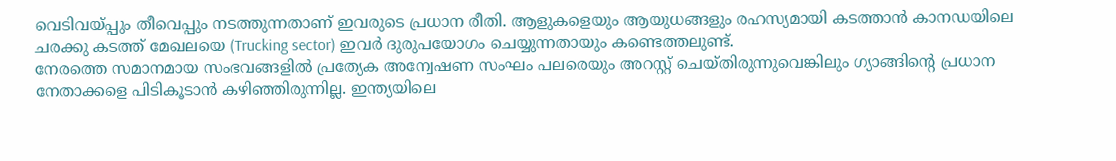വെടിവയ്പ്പും തീവെപ്പും നടത്തുന്നതാണ് ഇവരുടെ പ്രധാന രീതി. ആളുകളെയും ആയുധങ്ങളും രഹസ്യമായി കടത്താൻ കാനഡയിലെ ചരക്കു കടത്ത് മേഖലയെ (Trucking sector) ഇവർ ദുരുപയോഗം ചെയ്യുന്നതായും കണ്ടെത്തലുണ്ട്.
നേരത്തെ സമാനമായ സംഭവങ്ങളിൽ പ്രത്യേക അന്വേഷണ സംഘം പലരെയും അറസ്റ്റ് ചെയ്തിരുന്നുവെങ്കിലും ഗ്യാങ്ങിന്റെ പ്രധാന നേതാക്കളെ പിടികൂടാൻ കഴിഞ്ഞിരുന്നില്ല. ഇന്ത്യയിലെ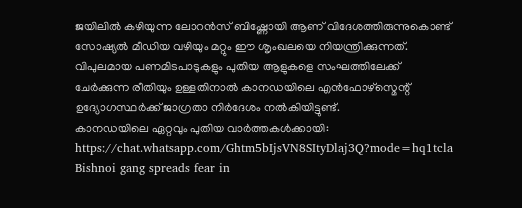ജയിലിൽ കഴിയുന്ന ലോറൻസ് ബിഷ്ണോയി ആണ് വിദേശത്തിരുന്നുകൊണ്ട് സോഷ്യൽ മീഡിയ വഴിയും മറ്റും ഈ ശൃംഖലയെ നിയന്ത്രിക്കുന്നത്. വിപുലമായ പണമിടപാടുകളും പുതിയ ആളുകളെ സംഘത്തിലേക്ക് ചേർക്കുന്ന രീതിയും ഉള്ളതിനാൽ കാനഡയിലെ എൻഫോഴ്സ്മെന്റ് ഉദ്യോഗസ്ഥർക്ക് ജാഗ്രതാ നിർദേശം നൽകിയിട്ടുണ്ട്.
കാനഡയിലെ ഏറ്റവും പുതിയ വാർത്തകൾക്കായി: https://chat.whatsapp.com/Ghtm5bIjsVN8SItyDlaj3Q?mode=hq1tcla
Bishnoi gang spreads fear in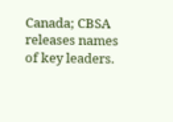Canada; CBSA releases names of key leaders.